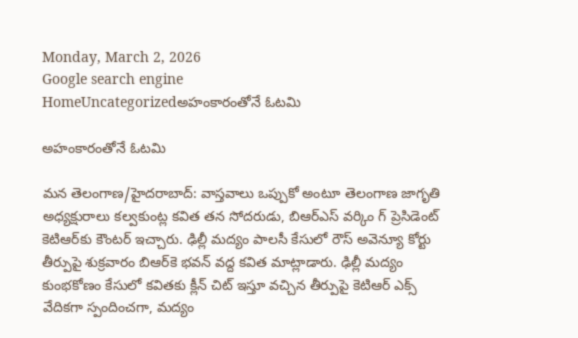Monday, March 2, 2026
Google search engine
HomeUncategorizedఅహంకారంతోనే ఓటమి

అహంకారంతోనే ఓటమి

మన తెలంగాణ/హైదరాబాద్: వాస్తవాలు ఒప్పుకో అంటూ తెలంగాణ జాగృతి అధ్యక్షురాలు కల్వకుంట్ల కవిత తన సోదరుడు, బిఆర్‌ఎస్ వర్కిం గ్ ప్రెసిడెంట్ కెటిఆర్‌కు కౌంటర్ ఇచ్చారు. ఢిల్లీ మద్యం పాలసీ కేసులో రౌస్ అవెన్యూ కోర్టు తీర్పుపై శుక్రవారం బిఆర్‌కె భవన్ వద్ద కవిత మాట్లాడారు. ఢిల్లీ మద్యం కుంభకోణం కేసులో కవితకు క్లీన్ చిట్ ఇస్తూ వచ్చిన తీర్పుపై కెటిఆర్ ఎక్స్ వేదికగా స్పందించగా, మద్యం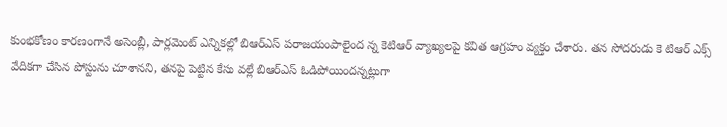కుంభకోణం కారణంగానే అసెంబ్లీ, పార్లమెంట్ ఎన్నికల్లో బిఆర్‌ఎస్ పరాజయంపాలైంద న్న కెటిఆర్ వ్యాఖ్యలపై కవిత ఆగ్రహం వ్యక్తం చేశారు. తన సోదరుడు కె టిఆర్ ఎక్స్ వేదికగా చేసిన పోస్టును చూశానని, తనపై పెట్టిన కేసు వల్లే బిఆర్‌ఎస్ ఓడిపోయిందన్నట్లుగా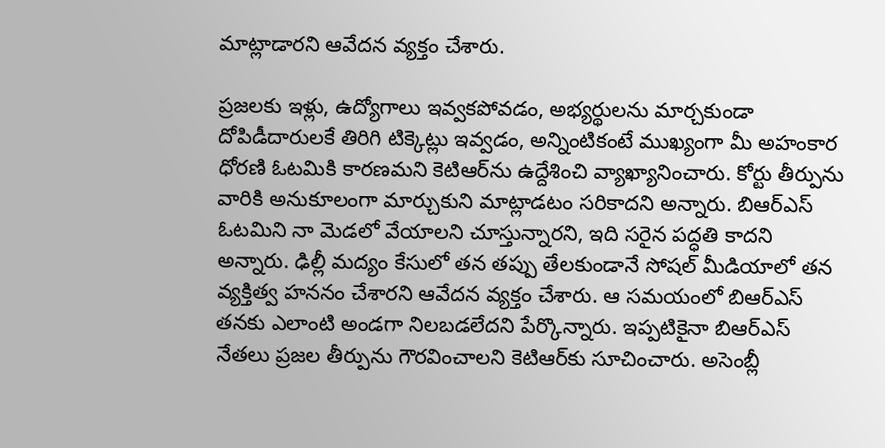మాట్లాడారని ఆవేదన వ్యక్తం చేశారు.

ప్రజలకు ఇళ్లు, ఉద్యోగాలు ఇవ్వకపోవడం, అభ్యర్థులను మార్చకుండా దోపిడీదారులకే తిరిగి టిక్కెట్లు ఇవ్వడం, అన్నింటికంటే ముఖ్యంగా మీ అహంకార ధోరణి ఓటమికి కారణమని కెటిఆర్‌ను ఉద్దేశించి వ్యాఖ్యానించారు. కోర్టు తీర్పును వారికి అనుకూలంగా మార్చుకుని మాట్లాడటం సరికాదని అన్నారు. బిఆర్‌ఎస్ ఓటమిని నా మెడలో వేయాలని చూస్తున్నారని, ఇది సరైన పద్ధతి కాదని అన్నారు. ఢిల్లీ మద్యం కేసులో తన తప్పు తేలకుండానే సోషల్ మీడియాలో తన వ్యక్తిత్వ హననం చేశారని ఆవేదన వ్యక్తం చేశారు. ఆ సమయంలో బిఆర్‌ఎస్ తనకు ఎలాంటి అండగా నిలబడలేదని పేర్కొన్నారు. ఇప్పటికైనా బిఆర్‌ఎస్ నేతలు ప్రజల తీర్పును గౌరవించాలని కెటిఆర్‌కు సూచించారు. అసెంబ్లీ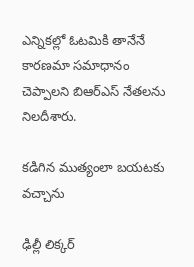ఎన్నికల్లో ఓటమికి తానేనే కారణమా సమాధానం చెప్పాలని బిఆర్‌ఎస్ నేతలను నిలదీశారు.

కడిగిన ముత్యంలా బయటకు వచ్చాను

ఢిల్లీ లిక్కర్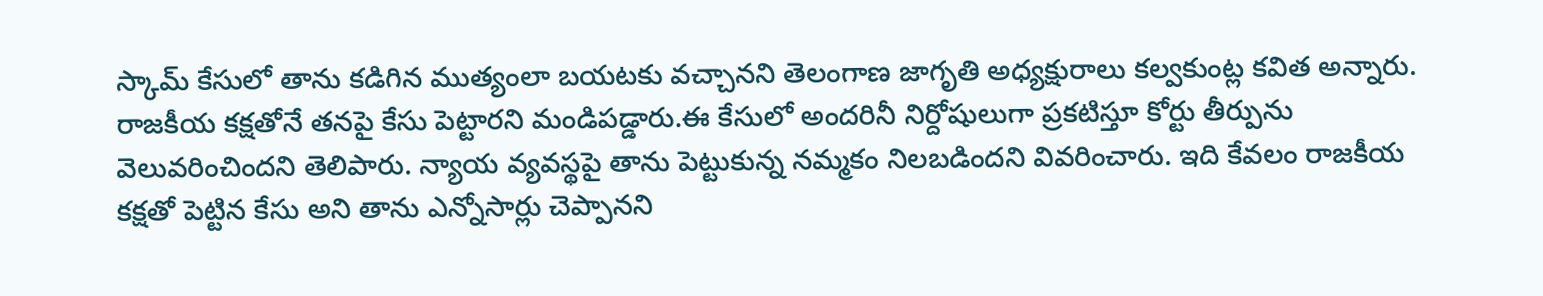స్కామ్ కేసులో తాను కడిగిన ముత్యంలా బయటకు వచ్చానని తెలంగాణ జాగృతి అధ్యక్షురాలు కల్వకుంట్ల కవిత అన్నారు. రాజకీయ కక్షతోనే తనపై కేసు పెట్టారని మండిపడ్డారు.ఈ కేసులో అందరినీ నిర్దోషులుగా ప్రకటిస్తూ కోర్టు తీర్పును వెలువరించిందని తెలిపారు. న్యాయ వ్యవస్థపై తాను పెట్టుకున్న నమ్మకం నిలబడిందని వివరించారు. ఇది కేవలం రాజకీయ కక్షతో పెట్టిన కేసు అని తాను ఎన్నోసార్లు చెప్పానని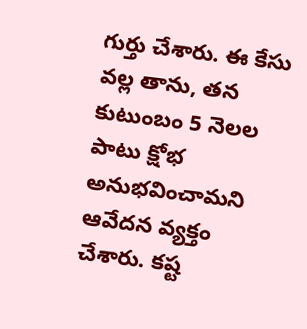గుర్తు చేశారు. ఈ కేసు వల్ల తాను, తన కుటుంబం 5 నెలల పాటు క్షోభ అనుభవించామని ఆవేదన వ్యక్తం చేశారు. కష్ట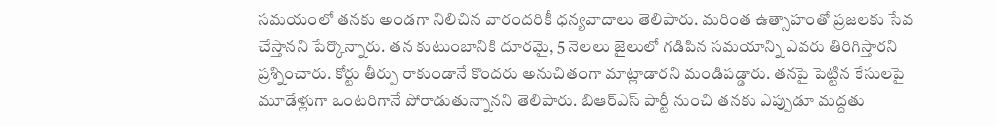సమయంలో తనకు అండగా నిలిచిన వారందరికీ ధన్యవాదాలు తెలిపారు. మరింత ఉత్సాహంతో ప్రజలకు సేవ చేస్తానని పేర్కొన్నారు. తన కుటుంబానికి దూరమై, 5 నెలలు జైలులో గడిపిన సమయాన్ని ఎవరు తిరిగిస్తారని ప్రశ్నించారు. కోర్టు తీర్పు రాకుండానే కొందరు అనుచితంగా మాట్లాడారని మండిపడ్డారు. తనపై పెట్టిన కేసులపై మూడేళ్లుగా ఒంటరిగానే పోరాడుతున్నానని తెలిపారు. బిఆర్‌ఎస్ పార్టీ నుంచి తనకు ఎప్పుడూ మద్దతు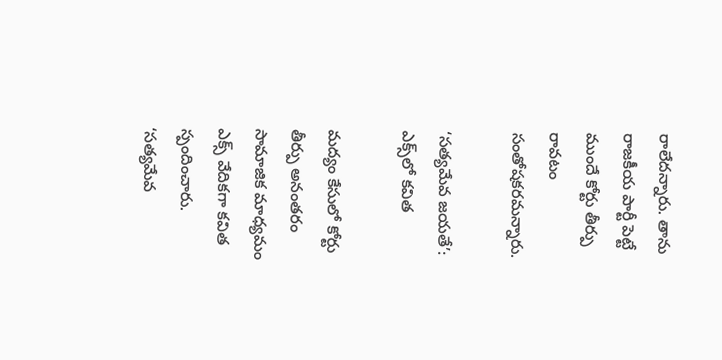రాలేదన్నారు. తాను రాజకీయ పార్టీ పెట్టే ముందే కోర్టు తీర్పు రావటం సంతోషకరమన్నారు.

‘సత్యమేవ జయతే’: ఎక్స్‌లో కవిత

మద్యం కేసులో కోర్టు తీర్పు అనంతరం సామాజిక మాధ్యమం ఎక్స్ వేదికగా కవిత స్పందించారు. ‘సత్యమేవ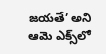జయతే’ అని ఆమె ఎక్స్‌లో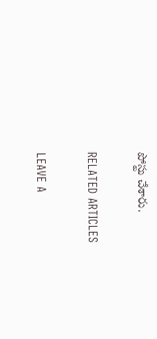పోస్టు చేశారు.

RELATED ARTICLES

LEAVE A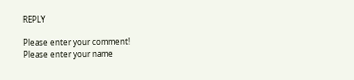REPLY

Please enter your comment!
Please enter your name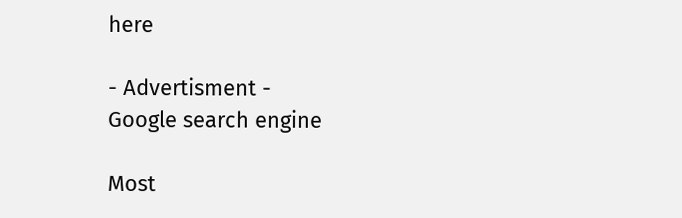here

- Advertisment -
Google search engine

Most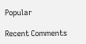Popular

Recent Comments